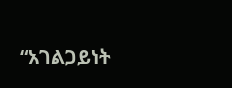“አገልጋይነት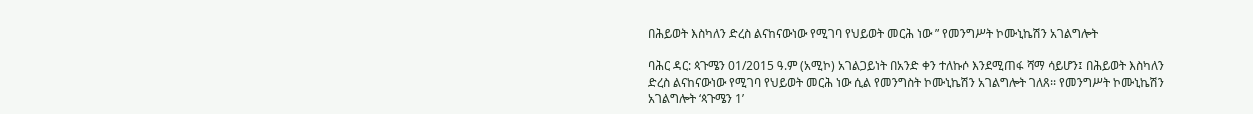በሕይወት እስካለን ድረስ ልናከናውነው የሚገባ የህይወት መርሕ ነው ” የመንግሥት ኮሙኒኬሽን አገልግሎት

ባሕር ዳር: ጳጉሜን 01/2015 ዓ.ም (አሚኮ) አገልጋይነት በአንድ ቀን ተለኩሶ እንደሚጠፋ ሻማ ሳይሆን፤ በሕይወት እስካለን ድረስ ልናከናውነው የሚገባ የህይወት መርሕ ነው ሲል የመንግስት ኮሙኒኬሽን አገልግሎት ገለጸ፡፡ የመንግሥት ኮሙኒኬሽን አገልግሎት ‘ጳጉሜን 1’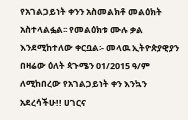የአገልጋይነት ቀንን አስመልክቶ መልዕክት አስተላልፏል፡፡ የመልዕክቱ ሙሉ ቃል እንደሚከተለው ቀርቧል፡- መላዉ ኢትዮጵያዊያን በዛሬው ዕለት ጳጉሜን 01/2015 ዓ/ም ለሚከበረው የአገልጋይነት ቀን እንኳን አደረሳችሁ!! ሀገርና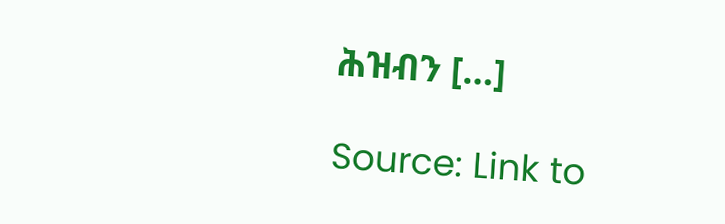ሕዝብን […]

Source: Link to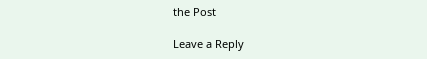the Post

Leave a Reply